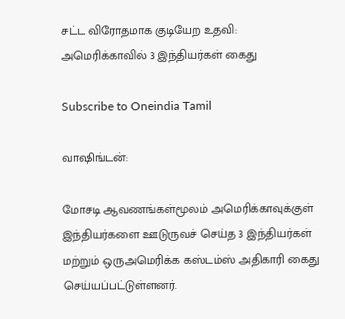சட்ட விரோதமாக குடியேற உதவி: அமெரிக்காவில் 3 இந்தியர்கள் கைது

Subscribe to Oneindia Tamil

வாஷிங்டன்:

மோசடி ஆவணங்கள்மூலம் அமெரிக்காவுக்குள் இந்தியர்களை ஊடுருவச் செய்த 3 இந்தியர்கள் மற்றும் ஒருஅமெரிக்க கஸ்டம்ஸ் அதிகாரி கைது செய்யப்பட்டுள்ளனர்.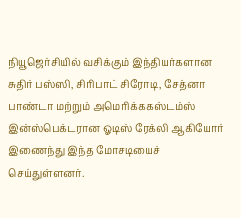நியூஜெர்சியில் வசிக்கும் இந்தியர்களான சுதிர் பஸ்ஸி, சிரிபாட் சிரோடி, சேத்னா பாண்டா மற்றும் அமெரிக்ககஸ்டம்ஸ் இன்ஸ்பெக்டரான ஓடிஸ் ரேக்லி ஆகியோர் இணைந்து இந்த மோசடியைச் செய்துள்ளனர்.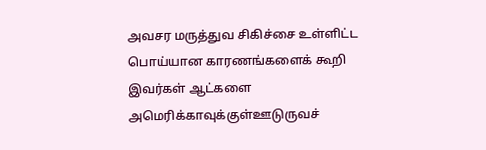அவசர மருத்துவ சிகிச்சை உள்ளிட்ட பொய்யான காரணங்களைக் கூறி இவர்கள் ஆட்களை அமெரிக்காவுக்குள்ஊடுருவச்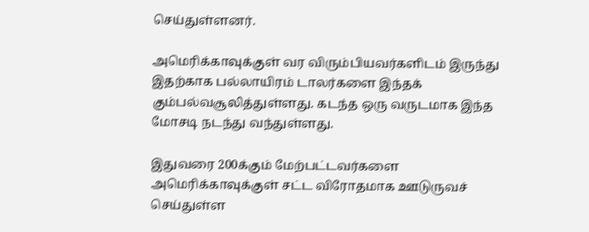செய்துள்ளனர்.

அமெரிக்காவுக்குள் வர விரும்பியவர்களிடம் இருந்து இதற்காக பல்லாயிரம் டாலர்களை இந்தக் கும்பல்வசூலித்துள்ளது. கடந்த ஒரு வருடமாக இந்த மோசடி நடந்து வந்துள்ளது.

இதுவரை 200க்கும் மேற்பட்டவர்களை அமெரிக்காவுக்குள் சட்ட விரோதமாக ஊடுருவச் செய்துள்ள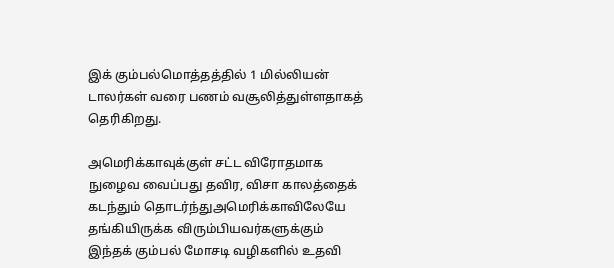இக் கும்பல்மொத்தத்தில் 1 மில்லியன் டாலர்கள் வரை பணம் வசூலித்துள்ளதாகத் தெரிகிறது.

அமெரிக்காவுக்குள் சட்ட விரோதமாக நுழைவ வைப்பது தவிர, விசா காலத்தைக் கடந்தும் தொடர்ந்துஅமெரிக்காவிலேயே தங்கியிருக்க விரும்பியவர்களுக்கும் இந்தக் கும்பல் மோசடி வழிகளில் உதவி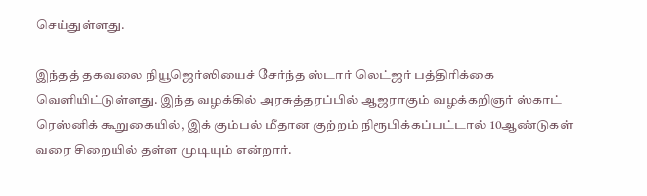செய்துள்ளது.

இந்தத் தகவலை நியூஜெர்ஸியைச் சேர்ந்த ஸ்டார் லெட்ஜர் பத்திரிக்கை வெளியிட்டுள்ளது. இந்த வழக்கில் அரசுத்தரப்பில் ஆஜராகும் வழக்கறிஞர் ஸ்காட் ரெஸ்னிக் கூறுகையில், இக் கும்பல் மீதான குற்றம் நிரூபிக்கப்பட்டால் 10ஆண்டுகள் வரை சிறையில் தள்ள முடியும் என்றார்.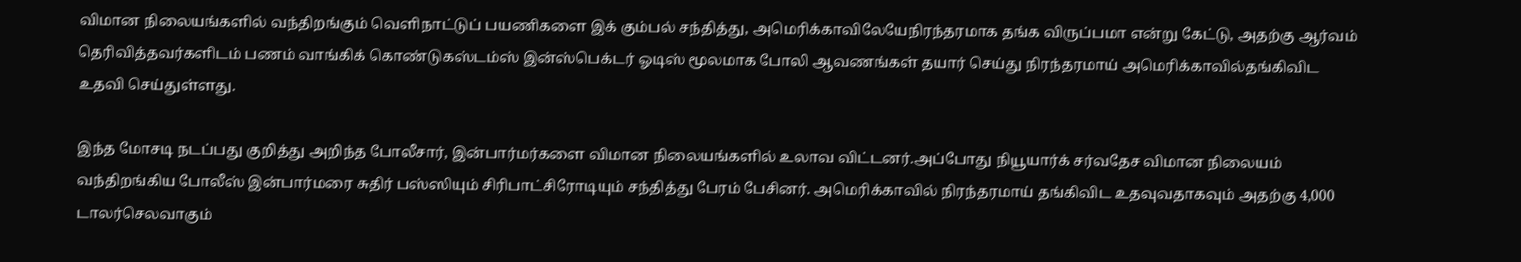விமான நிலையங்களில் வந்திறங்கும் வெளிநாட்டுப் பயணிகளை இக் கும்பல் சந்தித்து, அமெரிக்காவிலேயேநிரந்தரமாக தங்க விருப்பமா என்று கேட்டு, அதற்கு ஆர்வம் தெரிவித்தவர்களிடம் பணம் வாங்கிக் கொண்டுகஸ்டம்ஸ் இன்ஸ்பெக்டர் ஓடிஸ் மூலமாக போலி ஆவணங்கள் தயார் செய்து நிரந்தரமாய் அமெரிக்காவில்தங்கிவிட உதவி செய்துள்ளது.

இந்த மோசடி நடப்பது குறித்து அறிந்த போலீசார், இன்பார்மர்களை விமான நிலையங்களில் உலாவ விட்டனர்.அப்போது நியூயார்க் சர்வதேச விமான நிலையம் வந்திறங்கிய போலீஸ் இன்பார்மரை சுதிர் பஸ்ஸியும் சிரிபாட்சிரோடியும் சந்தித்து பேரம் பேசினர். அமெரிக்காவில் நிரந்தரமாய் தங்கிவிட உதவுவதாகவும் அதற்கு 4,000 டாலர்செலவாகும்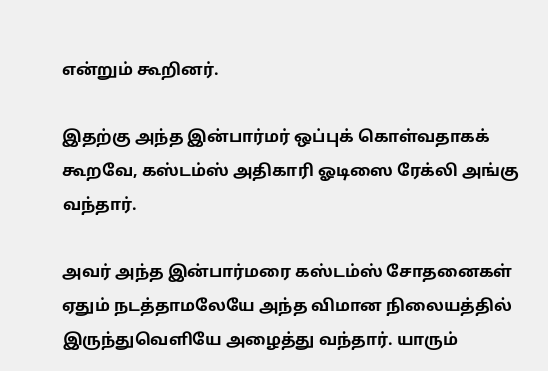என்றும் கூறினர்.

இதற்கு அந்த இன்பார்மர் ஒப்புக் கொள்வதாகக் கூறவே, கஸ்டம்ஸ் அதிகாரி ஓடிஸை ரேக்லி அங்கு வந்தார்.

அவர் அந்த இன்பார்மரை கஸ்டம்ஸ் சோதனைகள் ஏதும் நடத்தாமலேயே அந்த விமான நிலையத்தில் இருந்துவெளியே அழைத்து வந்தார். யாரும்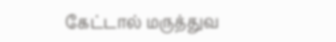கேட்டால் மருத்துவ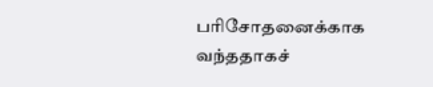பரிசோதனைக்காக வந்ததாகச்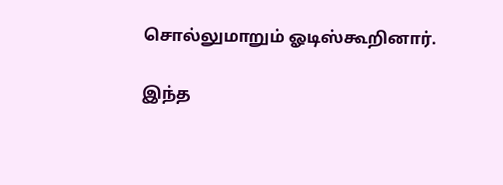சொல்லுமாறும் ஓடிஸ்கூறினார்.

இந்த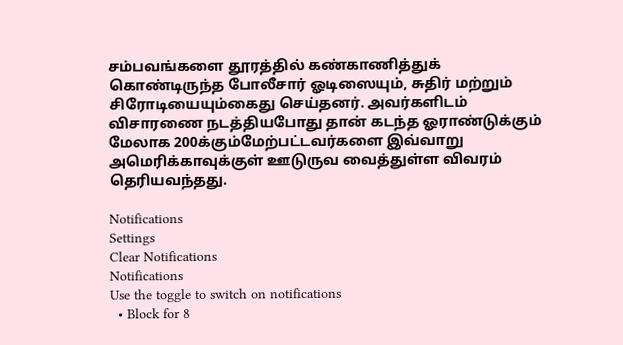சம்பவங்களை தூரத்தில் கண்காணித்துக் கொண்டிருந்த போலீசார் ஓடிஸையும், சுதிர் மற்றும் சிரோடியையும்கைது செய்தனர். அவர்களிடம் விசாரணை நடத்தியபோது தான் கடந்த ஓராண்டுக்கும் மேலாக 200க்கும்மேற்பட்டவர்களை இவ்வாறு அமெரிக்காவுக்குள் ஊடுருவ வைத்துள்ள விவரம் தெரியவந்தது.

Notifications
Settings
Clear Notifications
Notifications
Use the toggle to switch on notifications
  • Block for 8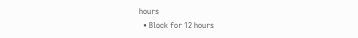hours
  • Block for 12 hours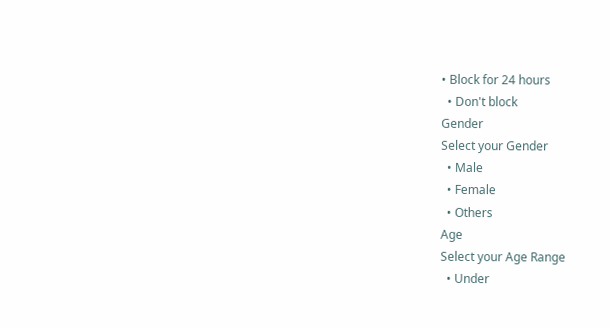• Block for 24 hours
  • Don't block
Gender
Select your Gender
  • Male
  • Female
  • Others
Age
Select your Age Range
  • Under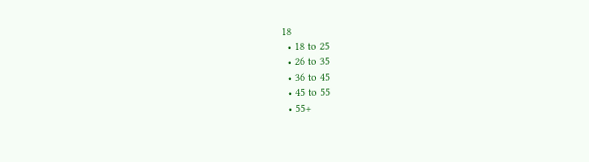18
  • 18 to 25
  • 26 to 35
  • 36 to 45
  • 45 to 55
  • 55+